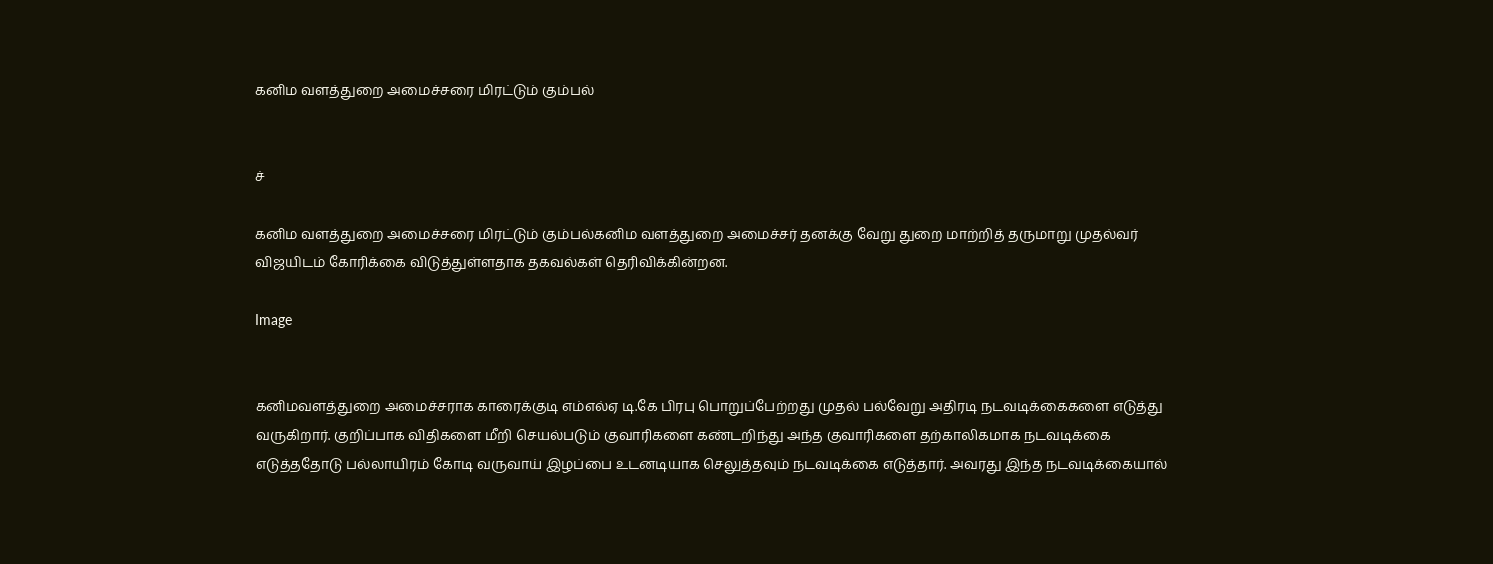கனிம வளத்துறை அமைச்சரை மிரட்டும் கும்பல்


ச்

கனிம வளத்துறை அமைச்சரை மிரட்டும் கும்பல்கனிம வளத்துறை அமைச்சர் தனக்கு வேறு துறை மாற்றித் தருமாறு முதல்வர் விஜயிடம் கோரிக்கை விடுத்துள்ளதாக தகவல்கள் தெரிவிக்கின்றன.

Image


கனிமவளத்துறை அமைச்சராக காரைக்குடி எம்எல்ஏ டி.கே பிரபு பொறுப்பேற்றது முதல் பல்வேறு அதிரடி நடவடிக்கைகளை எடுத்து வருகிறார். குறிப்பாக விதிகளை மீறி செயல்படும் குவாரிகளை கண்டறிந்து அந்த குவாரிகளை தற்காலிகமாக நடவடிக்கை எடுத்ததோடு பல்லாயிரம் கோடி வருவாய் இழப்பை உடனடியாக செலுத்தவும் நடவடிக்கை எடுத்தார். அவரது இந்த நடவடிக்கையால்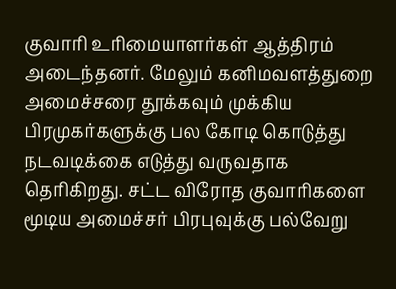குவாரி உரிமையாளர்கள் ஆத்திரம் அடைந்தனர். மேலும் கனிமவளத்துறை அமைச்சரை தூக்கவும் முக்கிய பிரமுகர்களுக்கு பல கோடி கொடுத்து நடவடிக்கை எடுத்து வருவதாக தெரிகிறது. சட்ட விரோத குவாரிகளை மூடிய அமைச்சர் பிரபுவுக்கு பல்வேறு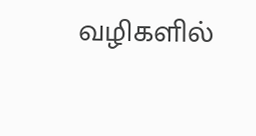வழிகளில்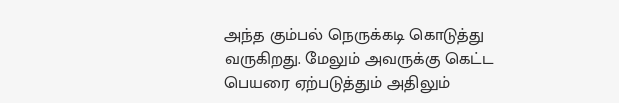அந்த கும்பல் நெருக்கடி கொடுத்து வருகிறது. மேலும் அவருக்கு கெட்ட பெயரை ஏற்படுத்தும் அதிலும்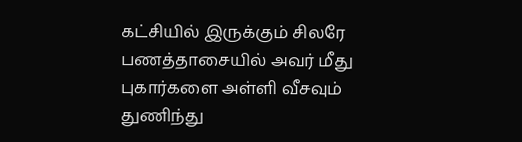கட்சியில் இருக்கும் சிலரே பணத்தாசையில் அவர் மீது புகார்களை அள்ளி வீசவும் துணிந்து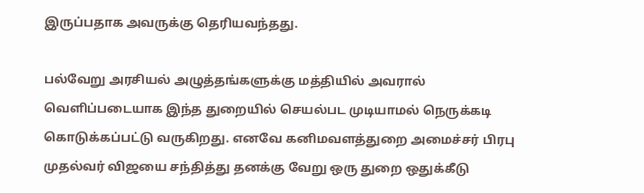இருப்பதாக அவருக்கு தெரியவந்தது.

பல்வேறு அரசியல் அழுத்தங்களுக்கு மத்தியில் அவரால் வெளிப்படையாக இந்த துறையில் செயல்பட முடியாமல் நெருக்கடி கொடுக்கப்பட்டு வருகிறது. எனவே கனிமவளத்துறை அமைச்சர் பிரபு முதல்வர் விஜயை சந்தித்து தனக்கு வேறு ஒரு துறை ஒதுக்கீடு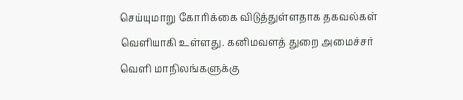செய்யுமாறு கோரிக்கை விடுத்துள்ளதாக தகவல்கள் வெளியாகி உள்ளது. கனிமவளத் துறை அமைச்சர் வெளி மாநிலங்களுக்கு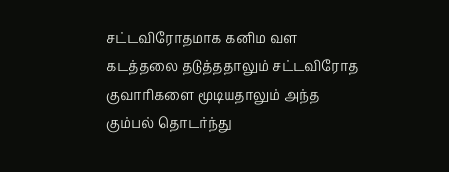சட்டவிரோதமாக கனிம வள கடத்தலை தடுத்ததாலும் சட்டவிரோத குவாரிகளை மூடியதாலும் அந்த கும்பல் தொடர்ந்து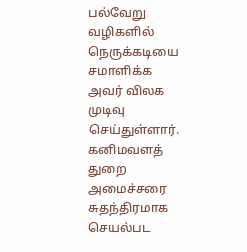பல்வேறு வழிகளில் நெருக்கடியை சமாளிக்க அவர் விலக முடிவு செய்துள்ளார். கனிமவளத் துறை அமைச்சரை சுதந்திரமாக செயல்பட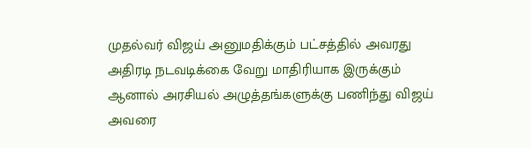முதல்வர் விஜய் அனுமதிக்கும் பட்சத்தில் அவரது அதிரடி நடவடிக்கை வேறு மாதிரியாக இருக்கும் ஆனால் அரசியல் அழுத்தங்களுக்கு பணிந்து விஜய் அவரை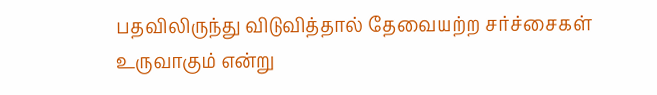பதவிலிருந்து விடுவித்தால் தேவையற்ற சர்ச்சைகள் உருவாகும் என்று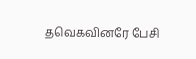தவெகவினரே பேசி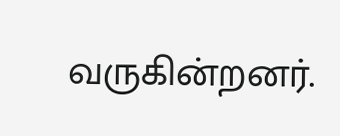வருகின்றனர்.